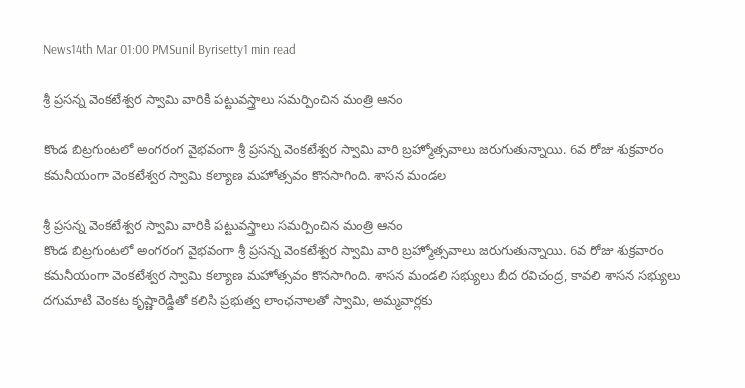News14th Mar 01:00 PMSunil Byrisetty1 min read

శ్రీ ప్రసన్న వెంకటేశ్వర స్వామి వారికి పట్టువస్త్రాలు సమర్పించిన మంత్రి ఆనం

కొండ బిట్రగుంటలో అంగరంగ వైభవంగా శ్రీ ప్రసన్న వెంకటేశ్వర స్వామి వారి బ్రహ్మోత్సవాలు జరుగుతున్నాయి. 6వ రోజు శుక్రవారం కమనీయంగా వెంకటేశ్వర స్వామి కల్యాణ మహోత్సవం కొనసాగింది. శాసన మండల

శ్రీ ప్రసన్న వెంకటేశ్వర స్వామి వారికి పట్టువస్త్రాలు సమర్పించిన మంత్రి ఆనం
కొండ బిట్రగుంటలో అంగరంగ వైభవంగా శ్రీ ప్రసన్న వెంకటేశ్వర స్వామి వారి బ్రహ్మోత్సవాలు జరుగుతున్నాయి. 6వ రోజు శుక్రవారం కమనీయంగా వెంకటేశ్వర స్వామి కల్యాణ మహోత్సవం కొనసాగింది. శాసన మండలి సభ్యులు బీద రవిచంద్ర, కావలి శాసన సభ్యులు దగుమాటి వెంకట కృష్ణారెడ్డితో కలిసి ప్రభుత్వ లాంఛనాలతో స్వామి, అమ్మవార్లకు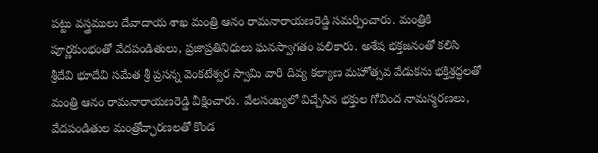పట్టు వస్త్రములు దేవాదాయ శాఖ మంత్రి ఆనం రామనారాయణరెడ్డి సమర్పించారు. మంత్రికి పూర్ణకుంభంతో వేదపండితులు, ప్రజాప్రతినిధులు ఘనస్వాగతం పలికారు. అశేష భక్తజనంతో కలిసి శ్రీదేవి భూదేవి సమేత శ్రీ ప్రసన్న వెంకటేశ్వర స్వామి వారి దివ్య కల్యాణ మహోత్సవ వేడుకను భక్తిశ్రద్ధలతో మంత్రి ఆనం రామనారాయణరెడ్డి వీక్షించారు. వేలసంఖ్యలో విచ్చేసిన భక్తుల గోవింద నామస్మరణలు, వేదపండితుల మంత్రోచ్ఛారణలతో కొండ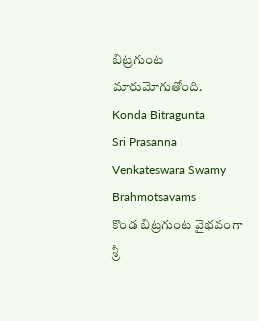బిట్రగుంట మారుమోగుతోంది.
Konda Bitragunta
Sri Prasanna Venkateswara Swamy
Brahmotsavams
కొండ బిట్రగుంట వైభవంగా
శ్రీ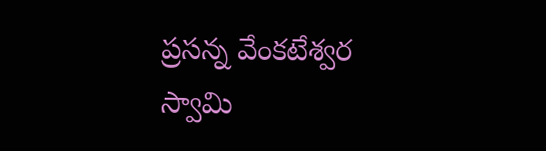ప్రసన్న వేంకటేశ్వర స్వామి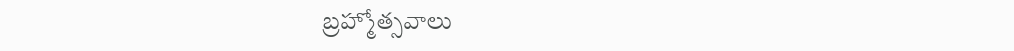బ్రహ్మోత్సవాలు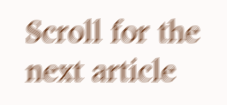Scroll for the next article